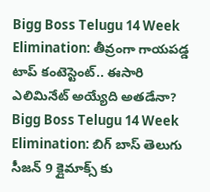Bigg Boss Telugu 14 Week Elimination: తీవ్రంగా గాయపడ్డ టాప్ కంటెస్టెంట్.. ఈసారి ఎలిమినేట్ అయ్యేది అతడేనా?
Bigg Boss Telugu 14 Week Elimination: బిగ్ బాస్ తెలుగు సీజన్ 9 క్లైమాక్స్ కు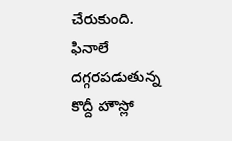చేరుకుంది. ఫినాలే దగ్గరపడుతున్న కొద్దీ హౌస్లో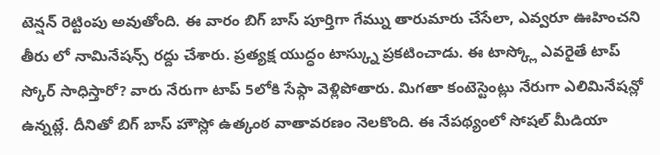టెన్షన్ రెట్టింపు అవుతోంది. ఈ వారం బిగ్ బాస్ పూర్తిగా గేమ్ను తారుమారు చేసేలా, ఎవ్వరూ ఊహించని తీరు లో నామినేషన్స్ రద్దు చేశారు. ప్రత్యక్ష యుద్ధం టాస్క్ను ప్రకటించాడు. ఈ టాస్క్లో ఎవరైతే టాప్ స్కోర్ సాధిస్తారో? వారు నేరుగా టాప్ 5లోకి సేఫ్గా వెళ్లిపోతారు. మిగతా కంటెస్టెంట్లు నేరుగా ఎలిమినేషన్లో ఉన్నట్లే. దీనితో బిగ్ బాస్ హౌస్లో ఉత్కంఠ వాతావరణం నెలకొంది. ఈ నేపథ్యంలో సోషల్ మీడియా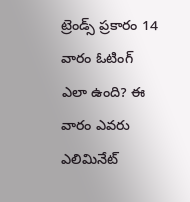ట్రెండ్స్ ప్రకారం 14 వారం ఓటింగ్ ఎలా ఉంది? ఈ వారం ఎవరు ఎలిమినేట్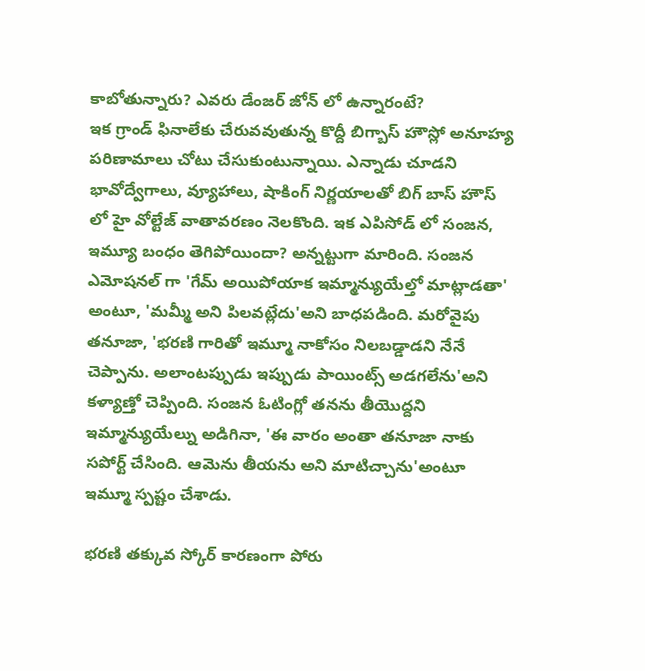కాబోతున్నారు? ఎవరు డేంజర్ జోన్ లో ఉన్నారంటే?
ఇక గ్రాండ్ ఫినాలేకు చేరువవుతున్న కొద్దీ బిగ్బాస్ హౌస్లో అనూహ్య పరిణామాలు చోటు చేసుకుంటున్నాయి. ఎన్నాడు చూడని భావోద్వేగాలు, వ్యూహాలు, షాకింగ్ నిర్ణయాలతో బిగ్ బాస్ హౌస్ లో హై వోల్టేజ్ వాతావరణం నెలకొంది. ఇక ఎపిసోడ్ లో సంజన, ఇమ్యూ బంధం తెగిపోయిందా? అన్నట్టుగా మారింది. సంజన ఎమోషనల్ గా 'గేమ్ అయిపోయాక ఇమ్మాన్యుయేల్తో మాట్లాడతా' అంటూ, 'మమ్మీ అని పిలవట్లేదు'అని బాధపడింది. మరోవైపు తనూజా, 'భరణి గారితో ఇమ్మూ నాకోసం నిలబడ్డాడని నేనే చెప్పాను. అలాంటప్పుడు ఇప్పుడు పాయింట్స్ అడగలేను'అని కళ్యాణ్తో చెప్పింది. సంజన ఓటింగ్లో తనను తీయొద్దని ఇమ్మాన్యుయేల్ను అడిగినా, 'ఈ వారం అంతా తనూజా నాకు సపోర్ట్ చేసింది. ఆమెను తీయను అని మాటిచ్చాను'అంటూ ఇమ్మూ స్పష్టం చేశాడు.

భరణి తక్కువ స్కోర్ కారణంగా పోరు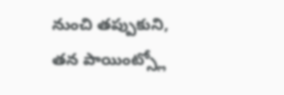నుంచి తప్పుకుని, తన పాయింట్స్లో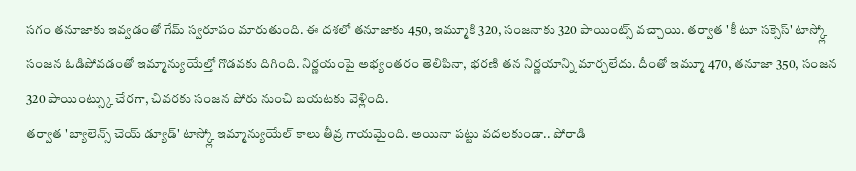సగం తనూజాకు ఇవ్వడంతో గేమ్ స్వరూపం మారుతుంది. ఈ దశలో తనూజాకు 450, ఇమ్మూకి 320, సంజనాకు 320 పాయింట్స్ వచ్చాయి. తర్వాత 'కీ టూ సక్సెస్' టాస్క్లో సంజన ఓడిపోవడంతో ఇమ్మాన్యుయేల్తో గొడవకు దిగింది. నిర్ణయంపై అభ్యంతరం తెలిపినా, భరణి తన నిర్ణయాన్ని మార్చలేదు. దీంతో ఇమ్మూ 470, తనూజా 350, సంజన 320 పాయింట్స్కు చేరగా, చివరకు సంజన పోరు నుంచి బయటకు వెళ్లింది.
తర్వాత 'బ్యాలెన్స్ చెయ్ డ్యూడ్' టాస్క్లో ఇమ్మాన్యుయేల్ కాలు తీవ్ర గాయమైంది. అయినా పట్టు వదలకుండా.. పోరాడి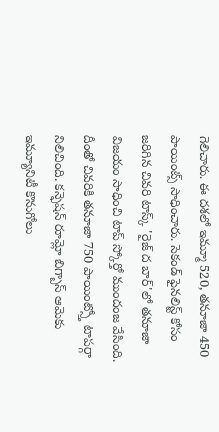గెలిచారు. ఈ దశలో ఇమ్మూ 520, తనూజా 450 పాయింట్స్ సాధించారు. సెకండ్ ఫైనలిస్ట్ కోసం జరిగిన చివరి టాస్క్ 'రైజ్ ద బార్'లో తనూజా విజయం సాధించి టాప్ స్కోర్తో ముందంజ వేసింది. దీంతో చివరికి తనూజా 750 పాయింట్స్తో టాపర్గా నిలిచింది. కన్ఫెషన్ రూమ్లో బిగ్బాస్ ఆమెకు ఇమ్యూనిటీ కొనుగోలు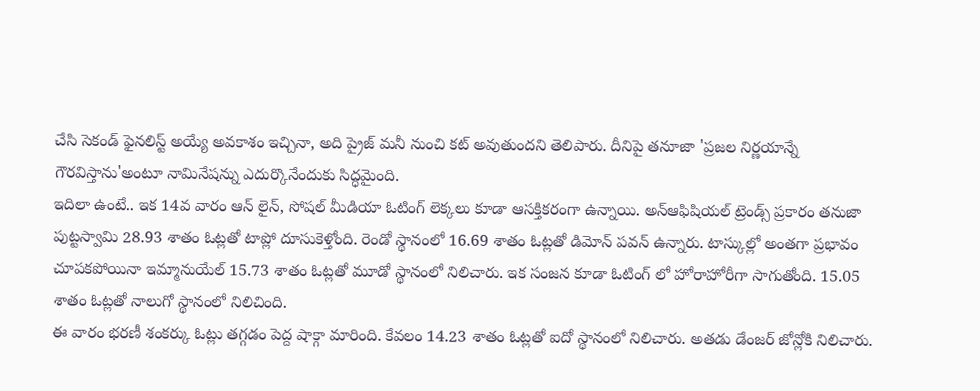చేసి సెకండ్ ఫైనలిస్ట్ అయ్యే అవకాశం ఇచ్చినా, అది ప్రైజ్ మనీ నుంచి కట్ అవుతుందని తెలిపారు. దీనిపై తనూజా 'ప్రజల నిర్ణయాన్నే గౌరవిస్తాను'అంటూ నామినేషన్ను ఎదుర్కొనేందుకు సిద్ధమైంది.
ఇదిలా ఉంటే.. ఇక 14వ వారం ఆన్ లైన్, సోషల్ మీడియా ఓటింగ్ లెక్కలు కూడా ఆసక్తికరంగా ఉన్నాయి. అన్ఆఫిషియల్ ట్రెండ్స్ ప్రకారం తనుజా పుట్టస్వామి 28.93 శాతం ఓట్లతో టాప్లో దూసుకెళ్తోంది. రెండో స్థానంలో 16.69 శాతం ఓట్లతో డిమోన్ పవన్ ఉన్నారు. టాస్కుల్లో అంతగా ప్రభావం చూపకపోయినా ఇమ్మానుయేల్ 15.73 శాతం ఓట్లతో మూడో స్థానంలో నిలిచారు. ఇక సంజన కూడా ఓటింగ్ లో హోరాహోరీగా సాగుతోంది. 15.05 శాతం ఓట్లతో నాలుగో స్థానంలో నిలిచింది.
ఈ వారం భరణీ శంకర్కు ఓట్లు తగ్గడం పెద్ద షాక్గా మారింది. కేవలం 14.23 శాతం ఓట్లతో ఐదో స్థానంలో నిలిచారు. అతడు డేంజర్ జోన్లోకి నిలిచారు.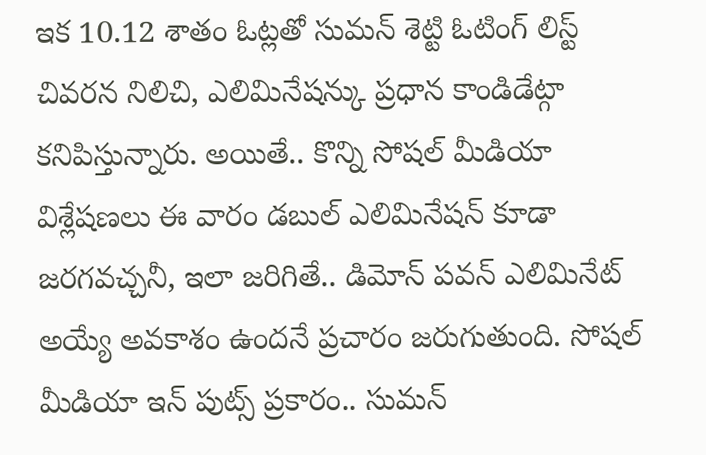ఇక 10.12 శాతం ఓట్లతో సుమన్ శెట్టి ఓటింగ్ లిస్ట్ చివరన నిలిచి, ఎలిమినేషన్కు ప్రధాన కాండిడేట్గా కనిపిస్తున్నారు. అయితే.. కొన్ని సోషల్ మీడియా విశ్లేషణలు ఈ వారం డబుల్ ఎలిమినేషన్ కూడా జరగవచ్చనీ, ఇలా జరిగితే.. డిమోన్ పవన్ ఎలిమినేట్ అయ్యే అవకాశం ఉందనే ప్రచారం జరుగుతుంది. సోషల్ మీడియా ఇన్ పుట్స్ ప్రకారం.. సుమన్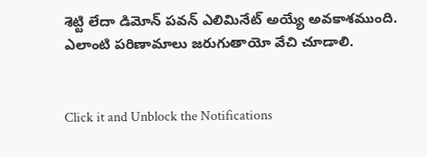శెట్టి లేదా డిమోన్ పవన్ ఎలిమినేట్ అయ్యే అవకాశముంది. ఎలాంటి పరిణామాలు జరుగుతాయో వేచి చూడాలి.


Click it and Unblock the Notifications